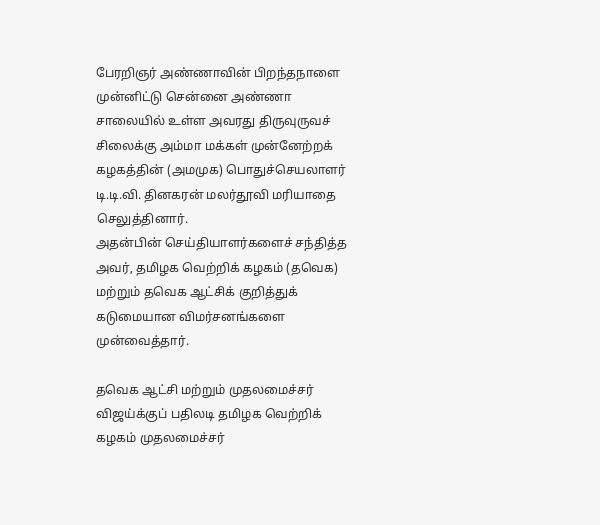பேரறிஞர் அண்ணாவின் பிறந்தநாளை முன்னிட்டு சென்னை அண்ணா சாலையில் உள்ள அவரது திருவுருவச் சிலைக்கு அம்மா மக்கள் முன்னேற்றக் கழகத்தின் (அமமுக) பொதுச்செயலாளர் டி.டி.வி. தினகரன் மலர்தூவி மரியாதை செலுத்தினார்.
அதன்பின் செய்தியாளர்களைச் சந்தித்த அவர், தமிழக வெற்றிக் கழகம் (தவெக) மற்றும் தவெக ஆட்சிக் குறித்துக் கடுமையான விமர்சனங்களை முன்வைத்தார்.

தவெக ஆட்சி மற்றும் முதலமைச்சர் விஜய்க்குப் பதிலடி தமிழக வெற்றிக் கழகம் முதலமைச்சர்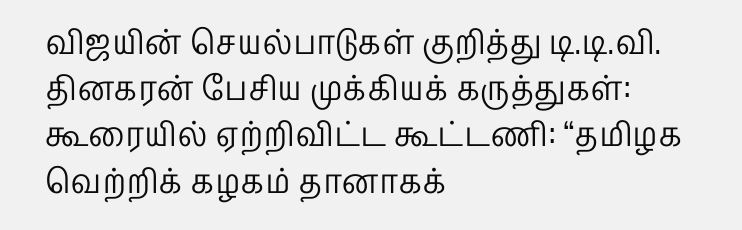விஜயின் செயல்பாடுகள் குறித்து டி.டி.வி. தினகரன் பேசிய முக்கியக் கருத்துகள்:
கூரையில் ஏற்றிவிட்ட கூட்டணி: “தமிழக வெற்றிக் கழகம் தானாகக்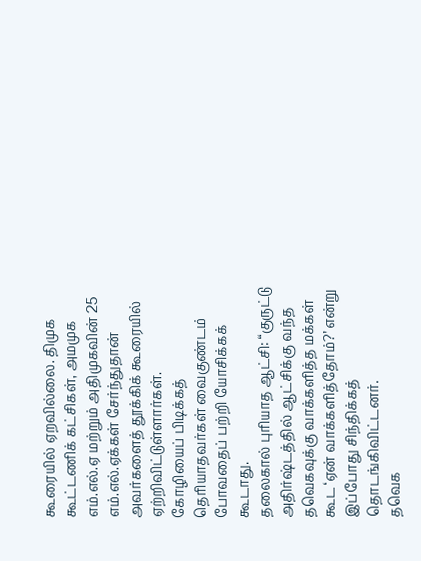கூரையில் ஏறவில்லை. திமுக கூட்டணிக் கட்சிகள், அமமுக எம்.எல்.ஏ மற்றும் அதிமுகவின் 25 எம்.எல்.ஏக்கள் சேர்ந்துதான் அவர்களைத் தூக்கிக் கூரையில் ஏற்றிவிட்டுள்ளார்கள்.
கோழியைப் பிடிக்கத் தெரியாதவர்கள் வைகுண்டம் போவதைப் பற்றி யோசிக்கக் கூடாது.
தலைகால் புரியாத ஆட்சி: “குருட்டு அதிர்ஷ்டத்தில் ஆட்சிக்கு வந்த தவெகவுக்கு வாக்களித்த மக்கள் கூட ‘ஏன் வாக்களித்தோம்?’ என்று இப்போது சிந்திக்கத் தொடங்கிவிட்டனர்.
தவெக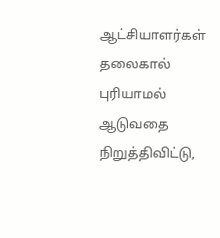ஆட்சியாளர்கள் தலைகால் புரியாமல் ஆடுவதை நிறுத்திவிட்டு,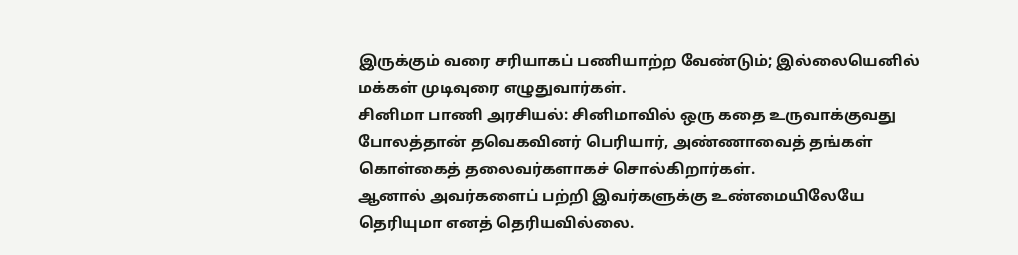இருக்கும் வரை சரியாகப் பணியாற்ற வேண்டும்; இல்லையெனில் மக்கள் முடிவுரை எழுதுவார்கள்.
சினிமா பாணி அரசியல்: சினிமாவில் ஒரு கதை உருவாக்குவது போலத்தான் தவெகவினர் பெரியார், அண்ணாவைத் தங்கள் கொள்கைத் தலைவர்களாகச் சொல்கிறார்கள்.
ஆனால் அவர்களைப் பற்றி இவர்களுக்கு உண்மையிலேயே தெரியுமா எனத் தெரியவில்லை.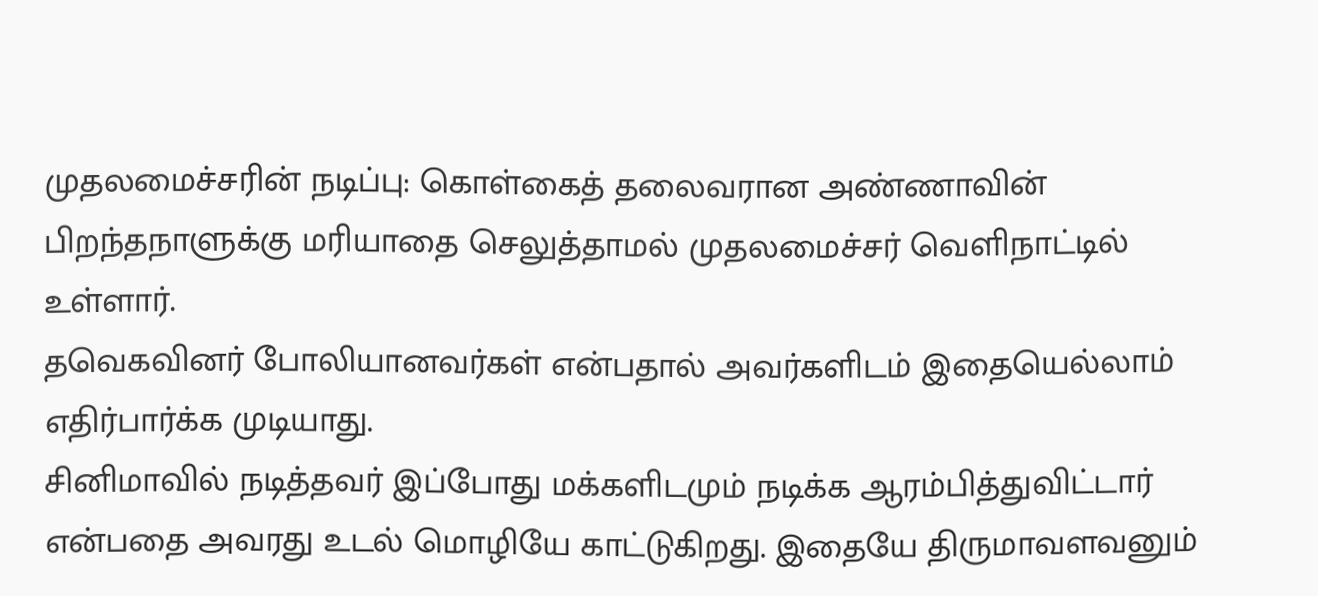முதலமைச்சரின் நடிப்பு: கொள்கைத் தலைவரான அண்ணாவின் பிறந்தநாளுக்கு மரியாதை செலுத்தாமல் முதலமைச்சர் வெளிநாட்டில் உள்ளார்.
தவெகவினர் போலியானவர்கள் என்பதால் அவர்களிடம் இதையெல்லாம் எதிர்பார்க்க முடியாது.
சினிமாவில் நடித்தவர் இப்போது மக்களிடமும் நடிக்க ஆரம்பித்துவிட்டார் என்பதை அவரது உடல் மொழியே காட்டுகிறது. இதையே திருமாவளவனும்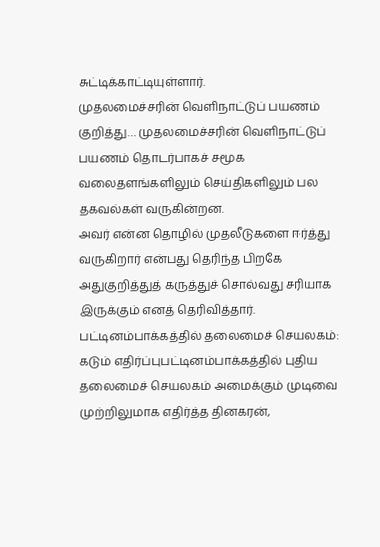சுட்டிக்காட்டியுள்ளார்.
முதலமைச்சரின் வெளிநாட்டுப் பயணம் குறித்து… முதலமைச்சரின் வெளிநாட்டுப் பயணம் தொடர்பாகச் சமூக வலைதளங்களிலும் செய்திகளிலும் பல தகவல்கள் வருகின்றன.
அவர் என்ன தொழில் முதலீடுகளை ஈர்த்து வருகிறார் என்பது தெரிந்த பிறகே அதுகுறித்துத் கருத்துச் சொல்வது சரியாக இருக்கும் எனத் தெரிவித்தார்.
பட்டினம்பாக்கத்தில் தலைமைச் செயலகம்:
கடும் எதிர்ப்புபட்டினம்பாக்கத்தில் புதிய தலைமைச் செயலகம் அமைக்கும் முடிவை முற்றிலுமாக எதிர்த்த தினகரன்,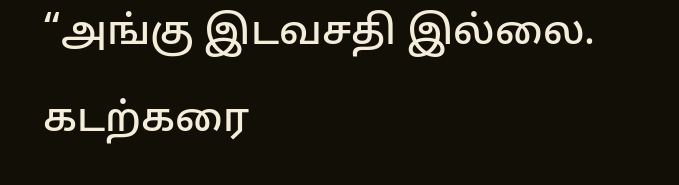“அங்கு இடவசதி இல்லை.
கடற்கரை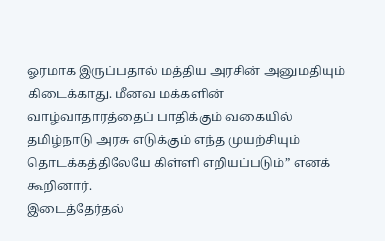ஓரமாக இருப்பதால் மத்திய அரசின் அனுமதியும் கிடைக்காது. மீனவ மக்களின் வாழ்வாதாரத்தைப் பாதிக்கும் வகையில் தமிழ்நாடு அரசு எடுக்கும் எந்த முயற்சியும் தொடக்கத்திலேயே கிள்ளி எறியப்படும்” எனக் கூறினார்.
இடைத்தேர்தல்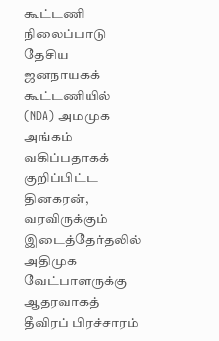கூட்டணி நிலைப்பாடு தேசிய ஜனநாயகக் கூட்டணியில் (NDA) அமமுக அங்கம் வகிப்பதாகக் குறிப்பிட்ட தினகரன், வரவிருக்கும் இடைத்தேர்தலில் அதிமுக வேட்பாளருக்கு ஆதரவாகத் தீவிரப் பிரச்சாரம்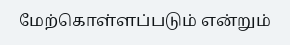மேற்கொள்ளப்படும் என்றும்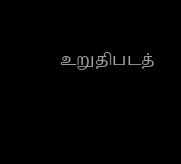உறுதிபடத்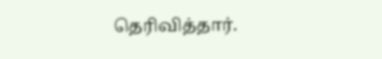தெரிவித்தார்.